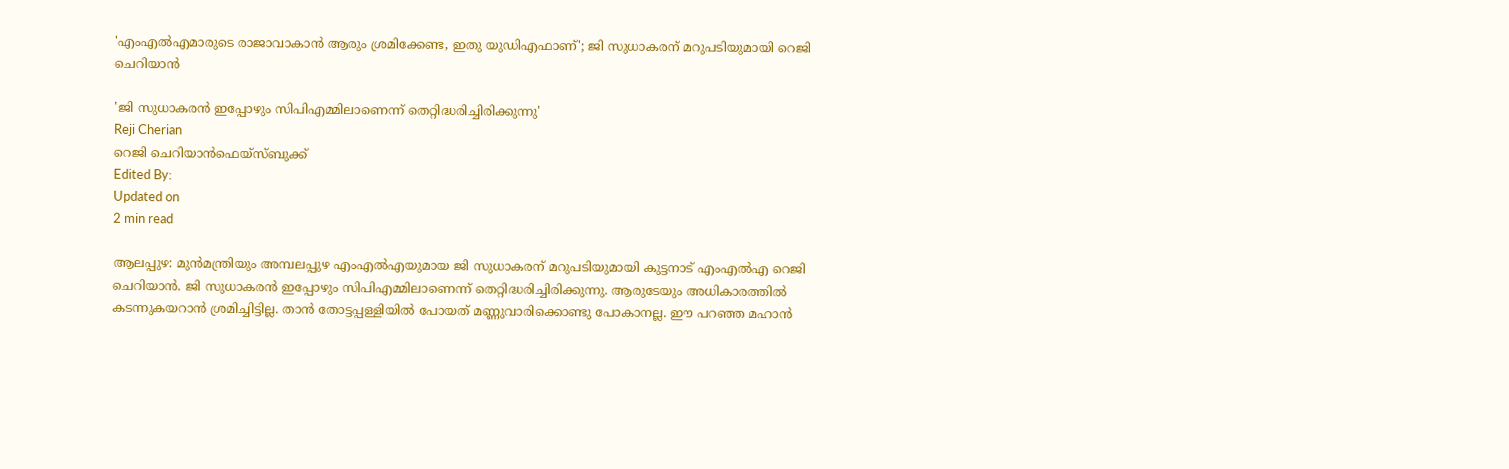'എംഎല്‍എമാരുടെ രാജാവാകാന്‍ ആരും ശ്രമിക്കേണ്ട, ഇതു യുഡിഎഫാണ്'; ജി സുധാകരന് മറുപടിയുമായി റെജി ചെറിയാന്‍

'ജി സുധാകരന്‍ ഇപ്പോഴും സിപിഎമ്മിലാണെന്ന് തെറ്റിദ്ധരിച്ചിരിക്കുന്നു'
Reji Cherian
റെജി ചെറിയാന്‍ഫെയ്സ്ബുക്ക്
Edited By:
Updated on
2 min read

ആലപ്പുഴ: മുന്‍മന്ത്രിയും അമ്പലപ്പുഴ എംഎല്‍എയുമായ ജി സുധാകരന് മറുപടിയുമായി കുട്ടനാട് എംഎല്‍എ റെജി ചെറിയാന്‍. ജി സുധാകരന്‍ ഇപ്പോഴും സിപിഎമ്മിലാണെന്ന് തെറ്റിദ്ധരിച്ചിരിക്കുന്നു. ആരുടേയും അധികാരത്തില്‍ കടന്നുകയറാന്‍ ശ്രമിച്ചിട്ടില്ല. താന്‍ തോട്ടപ്പള്ളിയില്‍ പോയത് മണ്ണുവാരിക്കൊണ്ടു പോകാനല്ല. ഈ പറഞ്ഞ മഹാന്‍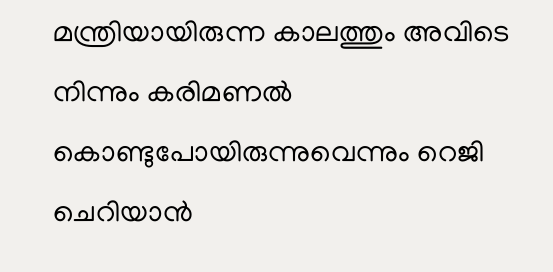മന്ത്രിയായിരുന്ന കാലത്തും അവിടെ നിന്നും കരിമണല്‍ കൊണ്ടുപോയിരുന്നുവെന്നും റെജി ചെറിയാന്‍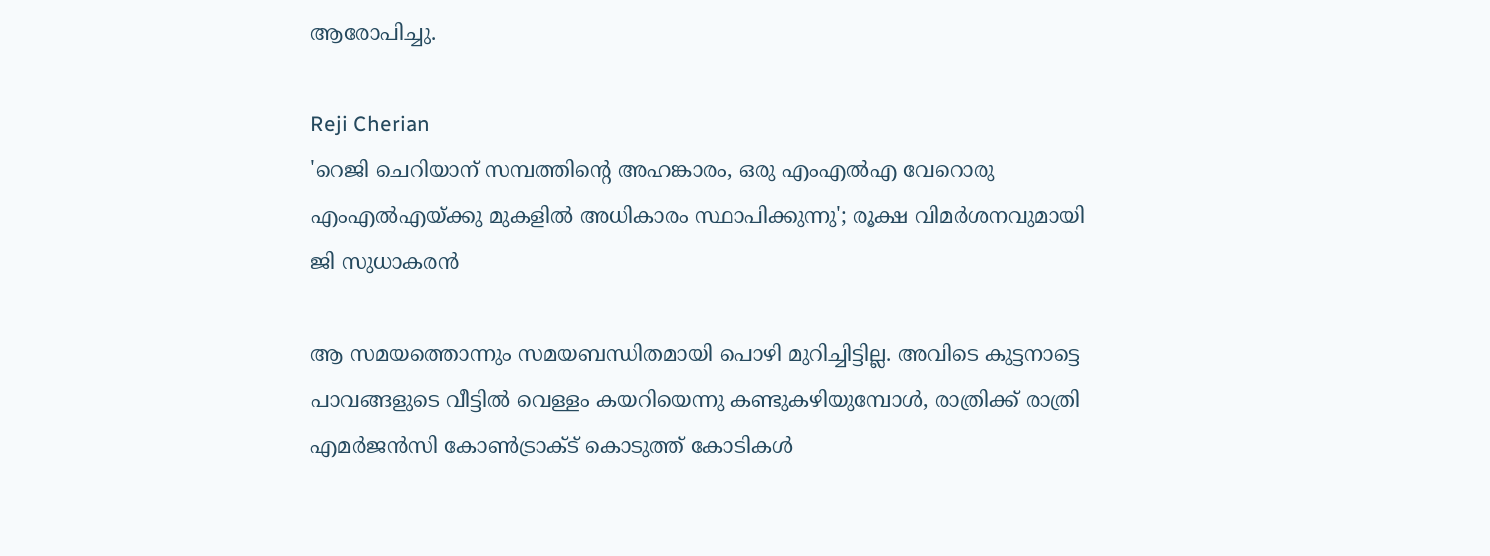ആരോപിച്ചു.

Reji Cherian
'റെജി ചെറിയാന് സമ്പത്തിന്റെ അഹങ്കാരം, ഒരു എംഎല്‍എ വേറൊരു എംഎല്‍എയ്ക്കു മുകളില്‍ അധികാരം സ്ഥാപിക്കുന്നു'; രൂക്ഷ വിമര്‍ശനവുമായി ജി സുധാകരന്‍

ആ സമയത്തൊന്നും സമയബന്ധിതമായി പൊഴി മുറിച്ചിട്ടില്ല. അവിടെ കുട്ടനാട്ടെ പാവങ്ങളുടെ വീട്ടില്‍ വെള്ളം കയറിയെന്നു കണ്ടുകഴിയുമ്പോള്‍, രാത്രിക്ക് രാത്രി എമര്‍ജന്‍സി കോണ്‍ട്രാക്ട് കൊടുത്ത് കോടികള്‍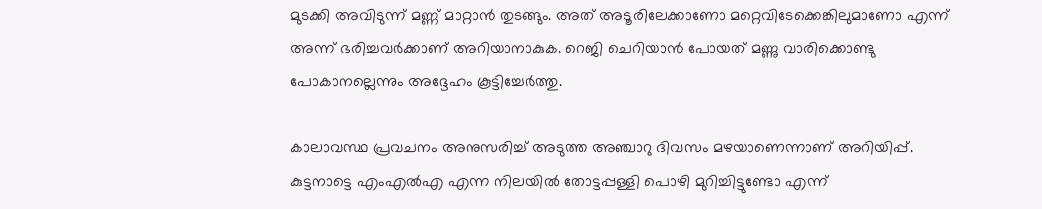മുടക്കി അവിടുന്ന് മണ്ണ് മാറ്റാന്‍ തുടങ്ങും. അത് അടൂരിലേക്കാണോ മറ്റെവിടേക്കെങ്കിലുമാണോ എന്ന് അന്ന് ഭരിച്ചവര്‍ക്കാണ് അറിയാനാകുക. റെജി ചെറിയാന്‍ പോയത് മണ്ണു വാരിക്കൊണ്ടു പോകാനല്ലെന്നും അദ്ദേഹം കൂട്ടിച്ചേര്‍ത്തു.

കാലാവസ്ഥ പ്രവചനം അനുസരിച്ച് അടുത്ത അഞ്ചാറു ദിവസം മഴയാണെന്നാണ് അറിയിപ്പ്. കുട്ടനാട്ടെ എംഎല്‍എ എന്ന നിലയില്‍ തോട്ടപ്പള്ളി പൊഴി മുറിച്ചിട്ടുണ്ടോ എന്ന്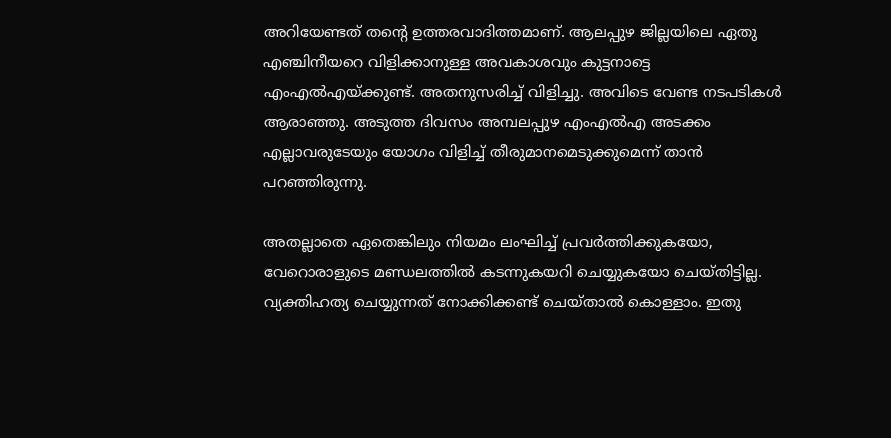അറിയേണ്ടത് തന്റെ ഉത്തരവാദിത്തമാണ്. ആലപ്പുഴ ജില്ലയിലെ ഏതു എഞ്ചിനീയറെ വിളിക്കാനുള്ള അവകാശവും കുട്ടനാട്ടെ എംഎല്‍എയ്ക്കുണ്ട്. അതനുസരിച്ച് വിളിച്ചു. അവിടെ വേണ്ട നടപടികള്‍ ആരാഞ്ഞു. അടുത്ത ദിവസം അമ്പലപ്പുഴ എംഎല്‍എ അടക്കം എല്ലാവരുടേയും യോഗം വിളിച്ച് തീരുമാനമെടുക്കുമെന്ന് താന്‍ പറഞ്ഞിരുന്നു.

അതല്ലാതെ ഏതെങ്കിലും നിയമം ലംഘിച്ച് പ്രവര്‍ത്തിക്കുകയോ, വേറൊരാളുടെ മണ്ഡലത്തില്‍ കടന്നുകയറി ചെയ്യുകയോ ചെയ്തിട്ടില്ല. വ്യക്തിഹത്യ ചെയ്യുന്നത് നോക്കിക്കണ്ട് ചെയ്താല്‍ കൊള്ളാം. ഇതു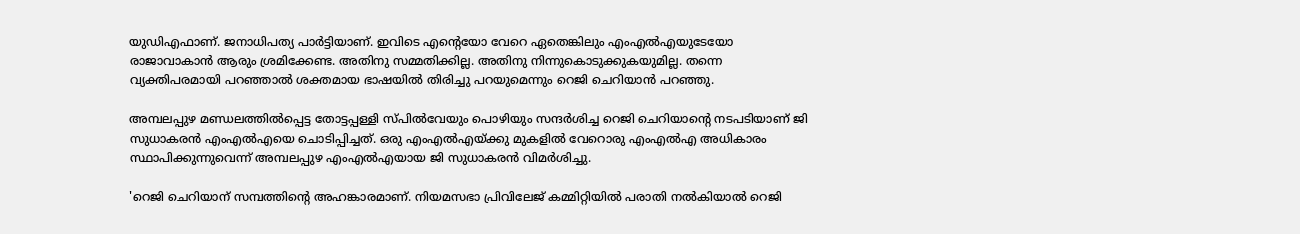യുഡിഎഫാണ്. ജനാധിപത്യ പാര്‍ട്ടിയാണ്. ഇവിടെ എന്റെയോ വേറെ ഏതെങ്കിലും എംഎല്‍എയുടേയോ രാജാവാകാന്‍ ആരും ശ്രമിക്കേണ്ട. അതിനു സമ്മതിക്കില്ല. അതിനു നിന്നുകൊടുക്കുകയുമില്ല. തന്നെ വ്യക്തിപരമായി പറഞ്ഞാല്‍ ശക്തമായ ഭാഷയില്‍ തിരിച്ചു പറയുമെന്നും റെജി ചെറിയാന്‍ പറഞ്ഞു.

അമ്പലപ്പുഴ മണ്ഡലത്തില്‍പ്പെട്ട തോട്ടപ്പള്ളി സ്പില്‍വേയും പൊഴിയും സന്ദര്‍ശിച്ച റെജി ചെറിയാന്റെ നടപടിയാണ് ജി സുധാകരന്‍ എംഎല്‍എയെ ചൊടിപ്പിച്ചത്. ഒരു എംഎല്‍എയ്ക്കു മുകളില്‍ വേറൊരു എംഎല്‍എ അധികാരം സ്ഥാപിക്കുന്നുവെന്ന് അമ്പലപ്പുഴ എംഎല്‍എയായ ജി സുധാകരന്‍ വിമര്‍ശിച്ചു.

'റെജി ചെറിയാന് സമ്പത്തിന്റെ അഹങ്കാരമാണ്. നിയമസഭാ പ്രിവിലേജ് കമ്മിറ്റിയില്‍ പരാതി നല്‍കിയാല്‍ റെജി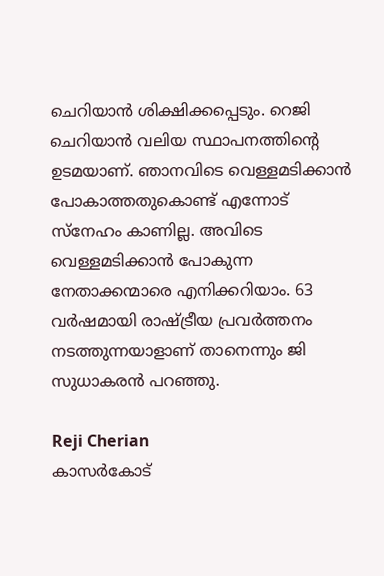ചെറിയാന്‍ ശിക്ഷിക്കപ്പെടും. റെജി ചെറിയാന്‍ വലിയ സ്ഥാപനത്തിന്റെ ഉടമയാണ്. ഞാനവിടെ വെള്ളമടിക്കാന്‍ പോകാത്തതുകൊണ്ട് എന്നോട് സ്‌നേഹം കാണില്ല. അവിടെ വെള്ളമടിക്കാന്‍ പോകുന്ന നേതാക്കന്മാരെ എനിക്കറിയാം. 63 വര്‍ഷമായി രാഷ്ട്രീയ പ്രവര്‍ത്തനം നടത്തുന്നയാളാണ് താനെന്നും ജി സുധാകരന്‍ പറഞ്ഞു.

Reji Cherian
കാസര്‍കോട്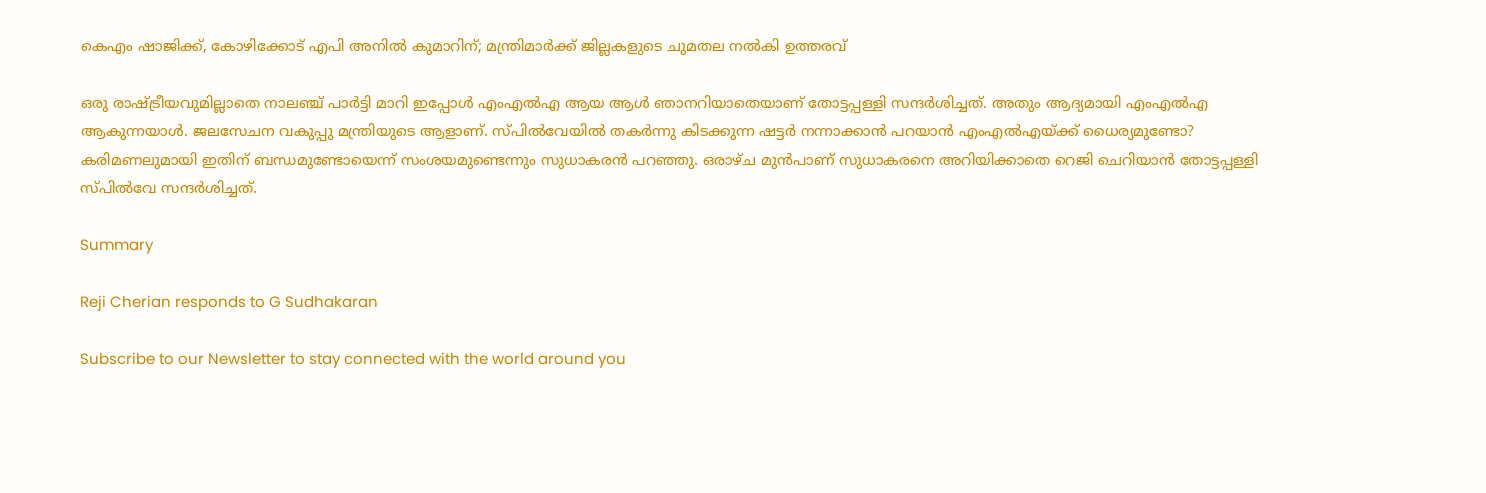കെഎം ഷാജിക്ക്, കോഴിക്കോട് എപി അനില്‍ കുമാറിന്; മന്ത്രിമാര്‍ക്ക് ജില്ലകളുടെ ചുമതല നല്‍കി ഉത്തരവ്

ഒരു രാഷ്ട്രീയവുമില്ലാതെ നാലഞ്ച് പാര്‍ട്ടി മാറി ഇപ്പോള്‍ എംഎല്‍എ ആയ ആള്‍ ഞാനറിയാതെയാണ് തോട്ടപ്പള്ളി സന്ദര്‍ശിച്ചത്. അതും ആദ്യമായി എംഎല്‍എ ആകുന്നയാള്‍. ജലസേചന വകുപ്പു മന്ത്രിയുടെ ആളാണ്. സ്പില്‍വേയില്‍ തകര്‍ന്നു കിടക്കുന്ന ഷട്ടര്‍ നന്നാക്കാന്‍ പറയാന്‍ എംഎല്‍എയ്ക്ക് ധൈര്യമുണ്ടോ? കരിമണലുമായി ഇതിന് ബന്ധമുണ്ടോയെന്ന് സംശയമുണ്ടെന്നും സുധാകരന്‍ പറഞ്ഞു. ഒരാഴ്ച മുന്‍പാണ് സുധാകരനെ അറിയിക്കാതെ റെജി ചെറിയാന്‍ തോട്ടപ്പള്ളി സ്പില്‍വേ സന്ദര്‍ശിച്ചത്.

Summary

Reji Cherian responds to G Sudhakaran

Subscribe to our Newsletter to stay connected with the world around you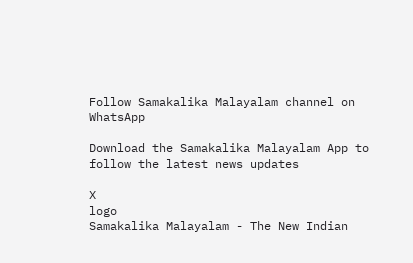Follow Samakalika Malayalam channel on WhatsApp

Download the Samakalika Malayalam App to follow the latest news updates

X
logo
Samakalika Malayalam - The New Indian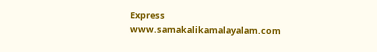Express
www.samakalikamalayalam.com